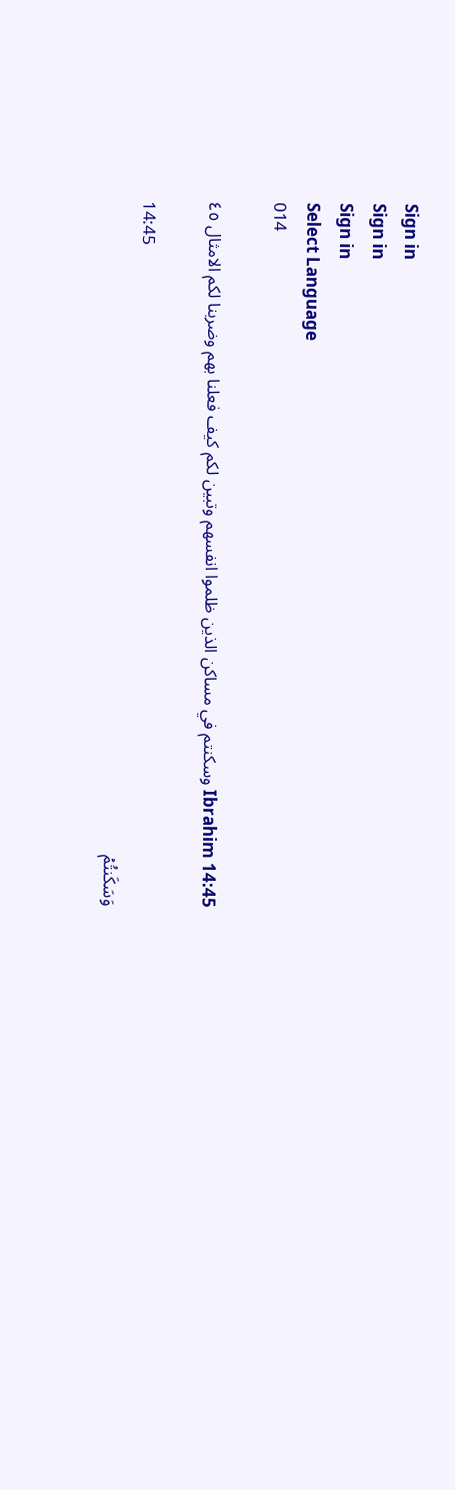Sign in
Sign in
Sign in
Select Language
014

Ibrahim 14:45 وسكنتم في مساكن الذين ظلموا انفسهم وتبين لكم كيف فعلنا بهم وضربنا لكم الامثال ٤٥

14:45
وَسَكَنتُمۡ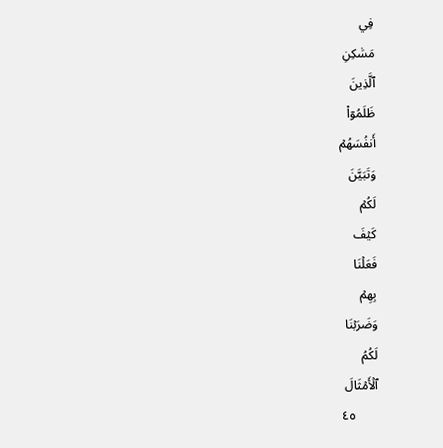فِي
مَسَٰكِنِ
ٱلَّذِينَ
ظَلَمُوٓاْ
أَنفُسَهُمۡ
وَتَبَيَّنَ
لَكُمۡ
كَيۡفَ
فَعَلۡنَا
بِهِمۡ
وَضَرَبۡنَا
لَكُمُ
ٱلۡأَمۡثَالَ
٤٥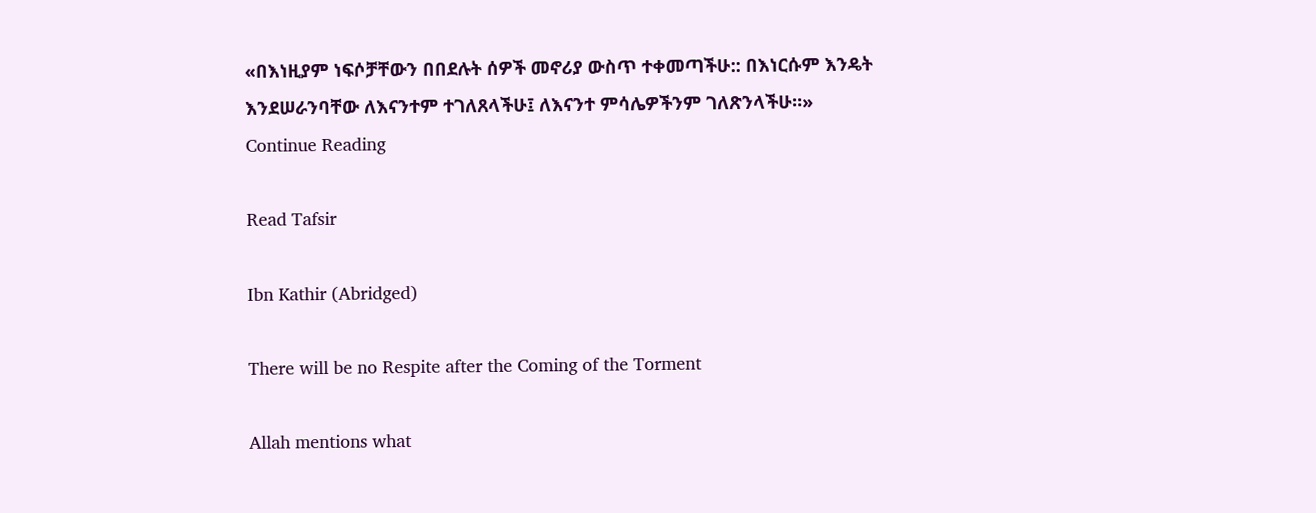«በእነዚያም ነፍሶቻቸውን በበደሉት ሰዎች መኖሪያ ውስጥ ተቀመጣችሁ:: በእነርሱም እንዴት እንደሠራንባቸው ለእናንተም ተገለጸላችሁ፤ ለእናንተ ምሳሌዎችንም ገለጽንላችሁ።»
Continue Reading

Read Tafsir

Ibn Kathir (Abridged)

There will be no Respite after the Coming of the Torment

Allah mentions what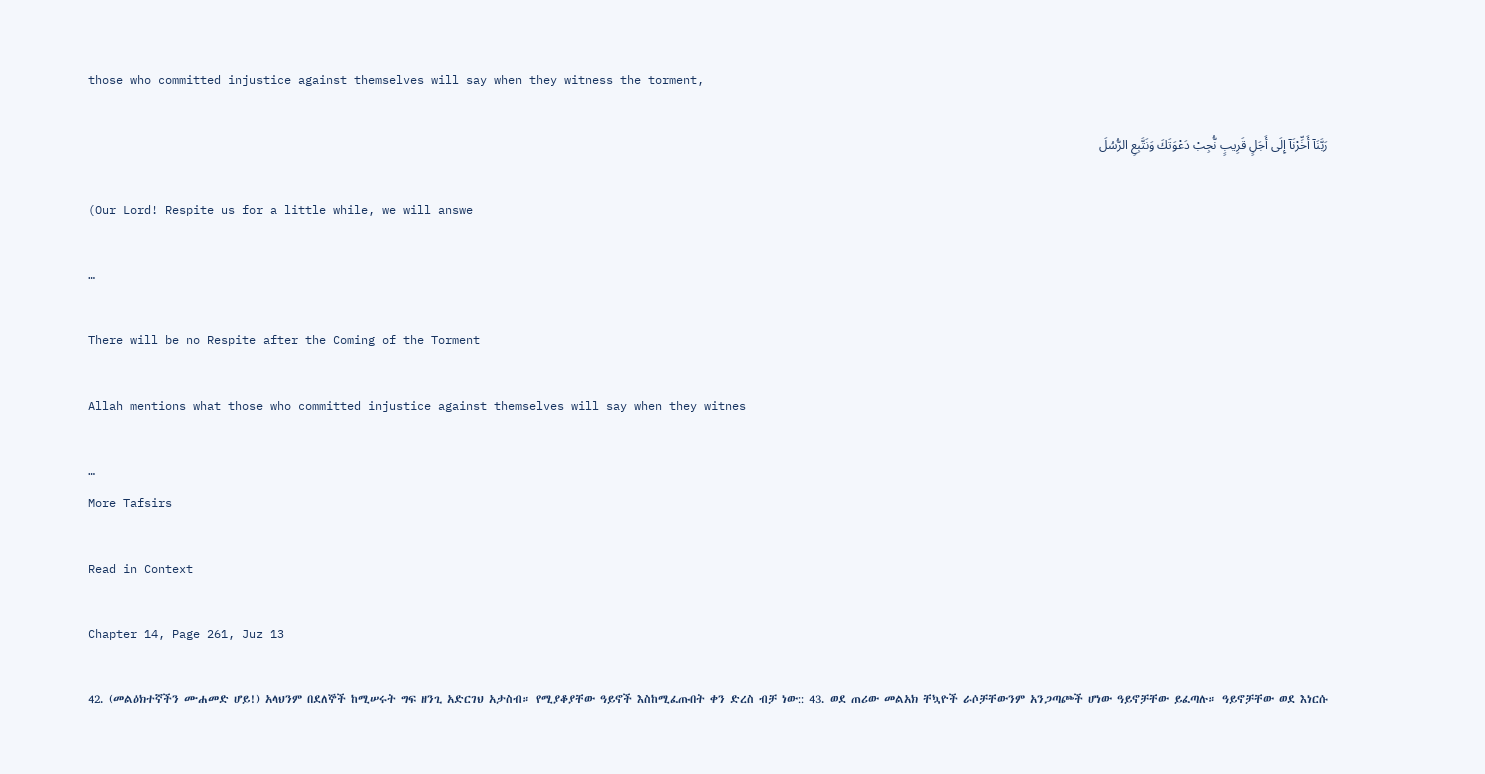those who committed injustice against themselves will say when they witness the torment,

رَبَّنَآ أَخِّرْنَآ إِلَى أَجَلٍ قَرِيبٍ نُّجِبْ دَعْوَتَكَ وَنَتَّبِعِ الرُّسُلَ

(Our Lord! Respite us for a little while, we will answe

…

There will be no Respite after the Coming of the Torment

Allah mentions what those who committed injustice against themselves will say when they witnes

…
More Tafsirs

Read in Context

Chapter 14, Page 261, Juz 13

42. (መልዕክተኛችን ሙሐመድ ሆይ!) አላህንም በደለኞች ከሚሠሩት ግፍ ዘንጊ አድርገህ አታስብ። የሚያቆያቸው ዓይኖች እስከሚፈጡበት ቀን ድረስ ብቻ ነው:: 43. ወደ ጠሪው መልአክ ቸኳዮች ራሶቻቸውንም አንጋጣጮች ሆነው ዓይኖቻቸው ይፈጣሉ። ዓይኖቻቸው ወደ እነርሱ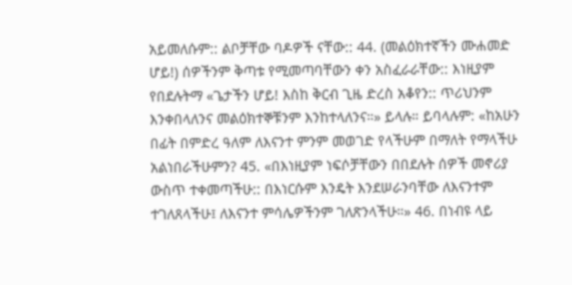አይመለሱም:: ልቦቻቸው ባዶዎች ናቸው:: 44. (መልዕክተኛችን ሙሐመድ ሆይ!) ሰዎችንም ቅጣቱ የሚመጣባቸውን ቀን አስፈራራቸው:: እነዚያም የበደሉትማ «ጌታችን ሆይ! እስከ ቅርብ ጊዜ ድረስ አቆየን:: ጥሪህንም እንቀበላለንና መልዕክተኞቹንም እንከተላለንና።» ይላሉ። ይባላሉም: «ከአሁን በፊት በምድረ ዓለም ለእናንተ ምንም መወገድ የላችሁም በማለት የማላችሁ አልነበራችሁምን? 45. «በእነዚያም ነፍሶቻቸውን በበደሉት ሰዎች መኖሪያ ውስጥ ተቀመጣችሁ:: በእነርሱም እንዴት እንደሠራንባቸው ለእናንተም ተገለጸላችሁ፤ ለእናንተ ምሳሌዎችንም ገለጽንላችሁ።» 46. በነብዩ ላይ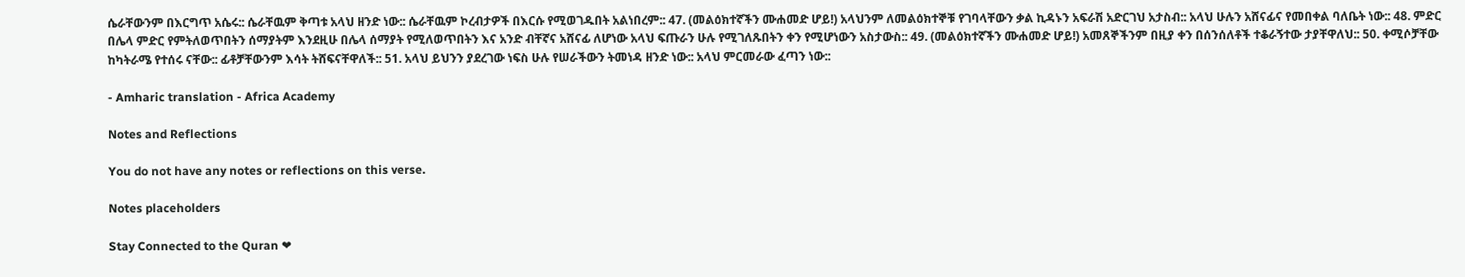ሴራቸውንም በእርግጥ አሴሩ:: ሴራቸዉም ቅጣቱ አላህ ዘንድ ነው:: ሴራቸዉም ኮረብታዎች በእርሱ የሚወገዱበት አልነበረም:: 47. (መልዕክተኛችን ሙሐመድ ሆይ!) አላህንም ለመልዕክተኞቹ የገባላቸውን ቃል ኪዳኑን አፍራሽ አድርገህ አታስብ:: አላህ ሁሉን አሸናፊና የመበቀል ባለቤት ነው:: 48. ምድር በሌላ ምድር የምትለወጥበትን ሰማያትም እንደዚሁ በሌላ ሰማያት የሚለወጥበትን እና አንድ ብቸኛና አሸናፊ ለሆነው አላህ ፍጡራን ሁሉ የሚገለጹበትን ቀን የሚሆነውን አስታውስ:: 49. (መልዕክተኛችን ሙሐመድ ሆይ!) አመጸኞችንም በዚያ ቀን በሰንሰለቶች ተቆራኝተው ታያቸዋለህ:: 50. ቀሚሶቻቸው ከካትራሜ የተሰሩ ናቸው:: ፊቶቻቸውንም እሳት ትሸፍናቸዋለች:: 51. አላህ ይህንን ያደረገው ነፍስ ሁሉ የሠራችውን ትመነዳ ዘንድ ነው:: አላህ ምርመራው ፈጣን ነው::

- Amharic translation - Africa Academy

Notes and Reflections

You do not have any notes or reflections on this verse.

Notes placeholders

Stay Connected to the Quran ❤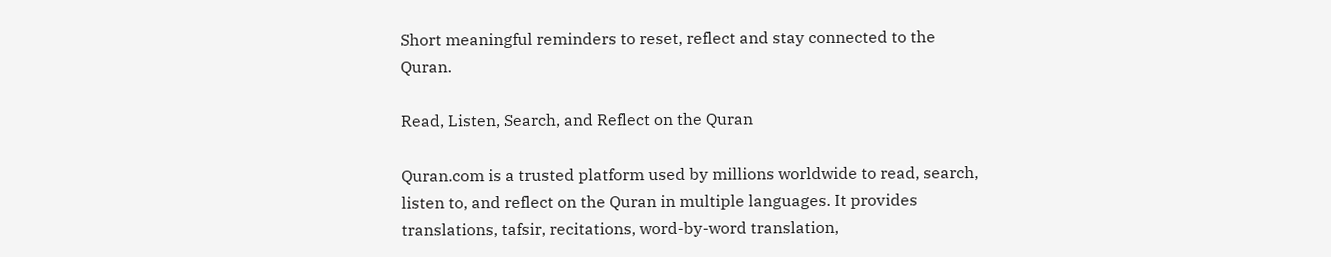Short meaningful reminders to reset, reflect and stay connected to the Quran.

Read, Listen, Search, and Reflect on the Quran

Quran.com is a trusted platform used by millions worldwide to read, search, listen to, and reflect on the Quran in multiple languages. It provides translations, tafsir, recitations, word-by-word translation,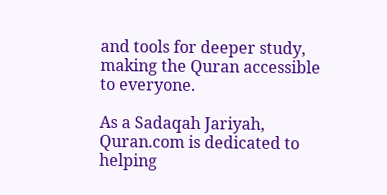and tools for deeper study, making the Quran accessible to everyone.

As a Sadaqah Jariyah, Quran.com is dedicated to helping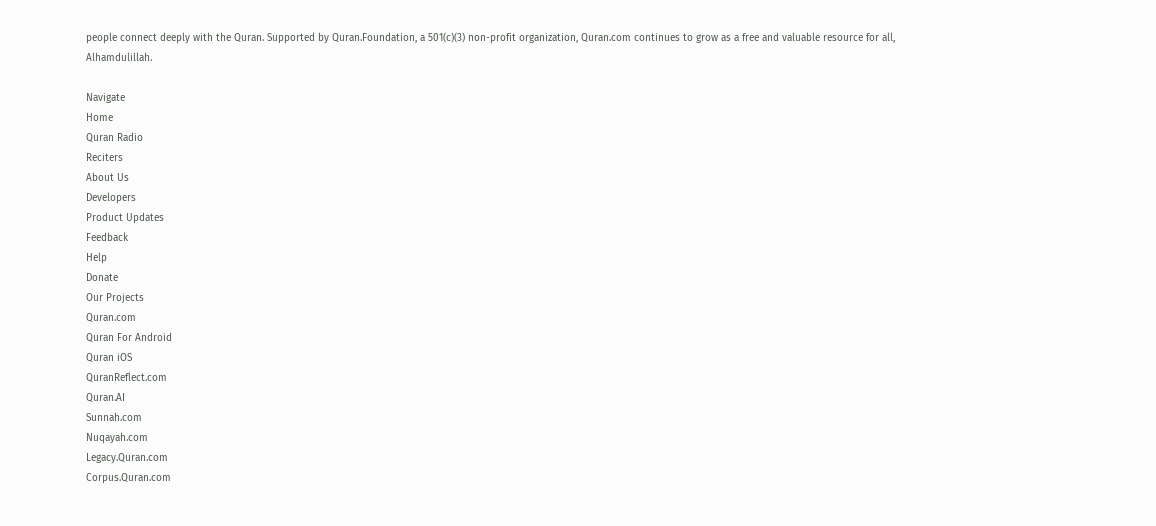people connect deeply with the Quran. Supported by Quran.Foundation, a 501(c)(3) non-profit organization, Quran.com continues to grow as a free and valuable resource for all, Alhamdulillah.

Navigate
Home
Quran Radio
Reciters
About Us
Developers
Product Updates
Feedback
Help
Donate
Our Projects
Quran.com
Quran For Android
Quran iOS
QuranReflect.com
Quran.AI
Sunnah.com
Nuqayah.com
Legacy.Quran.com
Corpus.Quran.com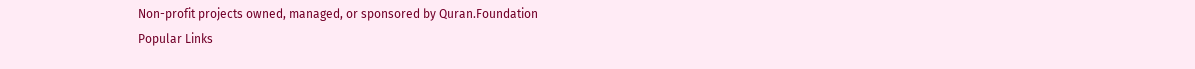Non-profit projects owned, managed, or sponsored by Quran.Foundation
Popular Links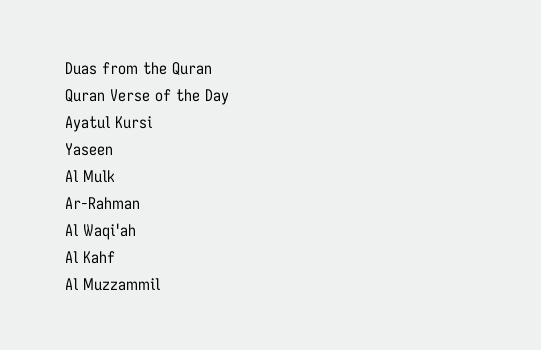Duas from the Quran
Quran Verse of the Day
Ayatul Kursi
Yaseen
Al Mulk
Ar-Rahman
Al Waqi'ah
Al Kahf
Al Muzzammil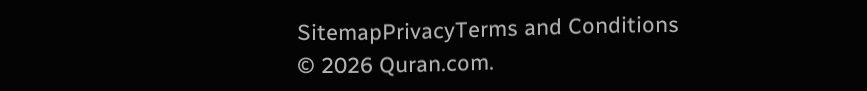SitemapPrivacyTerms and Conditions
© 2026 Quran.com.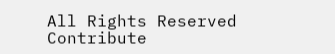All Rights Reserved
Contribute